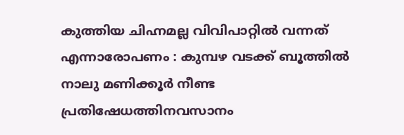കുത്തിയ ചിഹ്നമല്ല വിവിപാറ്റിൽ വന്നത് എന്നാരോപണം : കുമ്പഴ വടക്ക് ബൂത്തിൽ നാലു മണിക്കൂർ നീണ്ട പ്രതിഷേധത്തിനവസാനം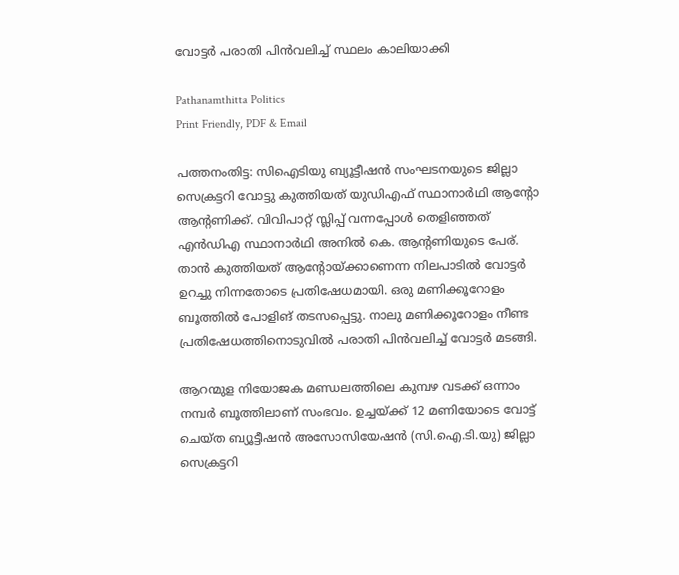വോട്ടർ പരാതി പിൻവലിച്ച് സ്ഥലം കാലിയാക്കി

Pathanamthitta Politics
Print Friendly, PDF & Email

പത്തനംതിട്ട: സിഐടിയു ബ്യൂട്ടീഷന്‍ സംഘടനയുടെ ജില്ലാ സെക്രട്ടറി വോട്ടു കുത്തിയത് യുഡിഎഫ് സ്ഥാനാര്‍ഥി ആന്റോ ആന്റണിക്ക്. വിവിപാറ്റ് സ്ലിപ്പ് വന്നപ്പോള്‍ തെളിഞ്ഞത് എന്‍ഡിഎ സ്ഥാനാര്‍ഥി അനില്‍ കെ. ആന്റണിയുടെ പേര്. താന്‍ കുത്തിയത് ആന്റോയ്ക്കാണെന്ന നിലപാടില്‍ വോട്ടര്‍ ഉറച്ചു നിന്നതോടെ പ്രതിഷേധമായി. ഒരു മണിക്കൂറോളം ബൂത്തില്‍ പോളിങ് തടസപ്പെട്ടു. നാലു മണിക്കൂറോളം നീണ്ട പ്രതിഷേധത്തിനൊടുവില്‍ പരാതി പിന്‍വലിച്ച് വോട്ടര്‍ മടങ്ങി.

ആറന്മുള നിയോജക മണ്ഡലത്തിലെ കുമ്പഴ വടക്ക് ഒന്നാം നമ്പര്‍ ബൂത്തിലാണ് സംഭവം. ഉച്ചയ്ക്ക് 12 മണിയോടെ വോട്ട് ചെയ്ത ബ്യൂട്ടീഷന്‍ അസോസിയേഷന്‍ (സി.ഐ.ടി.യു) ജില്ലാ സെക്രട്ടറി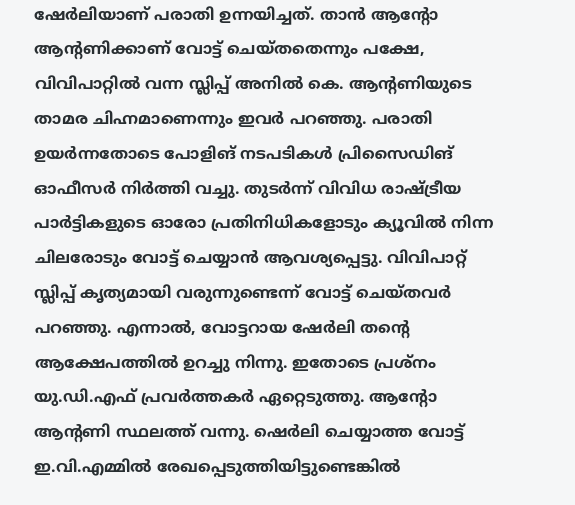ഷേര്‍ലിയാണ് പരാതി ഉന്നയിച്ചത്. താന്‍ ആന്റോ ആന്റണിക്കാണ് വോട്ട് ചെയ്തതെന്നും പക്ഷേ, വിവിപാറ്റില്‍ വന്ന സ്ലിപ്പ് അനില്‍ കെ. ആന്റണിയുടെ താമര ചിഹ്നമാണെന്നും ഇവര്‍ പറഞ്ഞു. പരാതി ഉയര്‍ന്നതോടെ പോളിങ് നടപടികള്‍ പ്രിസൈഡിങ് ഓഫീസര്‍ നിര്‍ത്തി വച്ചു. തുടര്‍ന്ന് വിവിധ രാഷ്ട്രീയ പാര്‍ട്ടികളുടെ ഓരോ പ്രതിനിധികളോടും ക്യൂവില്‍ നിന്ന ചിലരോടും വോട്ട് ചെയ്യാന്‍ ആവശ്യപ്പെട്ടു. വിവിപാറ്റ് സ്ലിപ്പ് കൃത്യമായി വരുന്നുണ്ടെന്ന് വോട്ട് ചെയ്തവര്‍ പറഞ്ഞു. എന്നാല്‍, വോട്ടറായ ഷേര്‍ലി തന്റെ ആക്ഷേപത്തില്‍ ഉറച്ചു നിന്നു. ഇതോടെ പ്രശ്‌നം യു.ഡി.എഫ് പ്രവര്‍ത്തകര്‍ ഏറ്റെടുത്തു. ആന്റോ ആന്റണി സ്ഥലത്ത് വന്നു. ഷെര്‍ലി ചെയ്യാത്ത വോട്ട് ഇ.വി.എമ്മില്‍ രേഖപ്പെടുത്തിയിട്ടുണ്ടെങ്കില്‍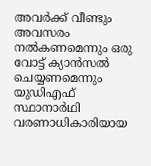അവര്‍ക്ക് വീണ്ടും അവസരം നല്‍കണമെന്നും ഒരു വോട്ട് ക്യാന്‍സല്‍ ചെയ്യണമെന്നും യുഡിഎഫ് സ്ഥാനാര്‍ഥി വരണാധികാരിയായ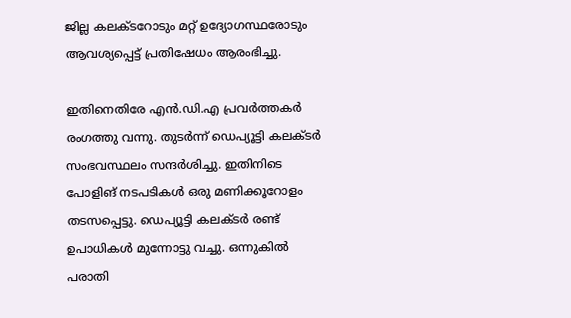ജില്ല കലക്ടറോടും മറ്റ് ഉദ്യോഗസ്ഥരോടും ആവശ്യപ്പെട്ട് പ്രതിഷേധം ആരംഭിച്ചു.

ഇതിനെതിരേ എന്‍.ഡി.എ പ്രവര്‍ത്തകര്‍ രംഗത്തു വന്നു. തുടര്‍ന്ന് ഡെപ്യൂട്ടി കലക്ടര്‍ സംഭവസ്ഥലം സന്ദര്‍ശിച്ചു. ഇതിനിടെ പോളിങ് നടപടികള്‍ ഒരു മണിക്കൂറോളം തടസപ്പെട്ടു. ഡെപ്യൂട്ടി കലക്ടര്‍ രണ്ട് ഉപാധികള്‍ മുന്നോട്ടു വച്ചു. ഒന്നുകില്‍ പരാതി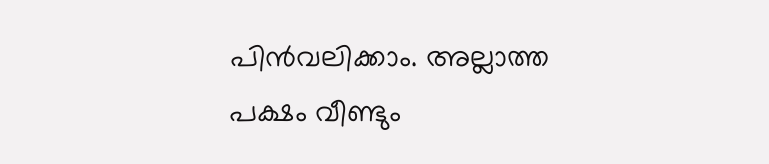പിന്‍വലിക്കാം. അല്ലാത്ത പക്ഷം വീണ്ടും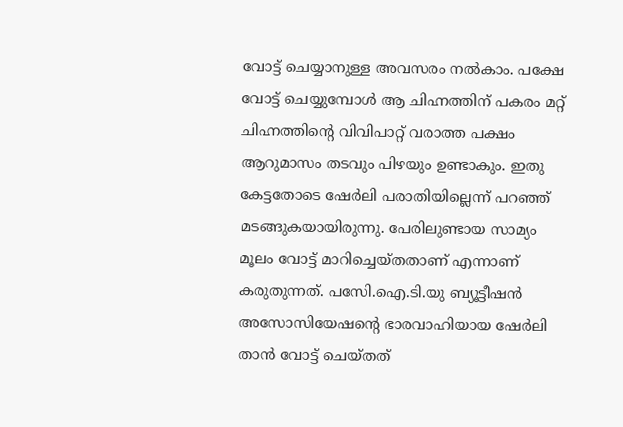വോട്ട് ചെയ്യാനുള്ള അവസരം നല്‍കാം. പക്ഷേ വോട്ട് ചെയ്യുമ്പോള്‍ ആ ചിഹ്നത്തിന് പകരം മറ്റ് ചിഹ്നത്തിന്റെ വിവിപാറ്റ് വരാത്ത പക്ഷം ആറുമാസം തടവും പിഴയും ഉണ്ടാകും. ഇതു കേട്ടതോടെ ഷേര്‍ലി പരാതിയില്ലെന്ന് പറഞ്ഞ് മടങ്ങുകയായിരുന്നു. പേരിലുണ്ടായ സാമ്യം മൂലം വോട്ട് മാറിച്ചെയ്തതാണ് എന്നാണ് കരുതുന്നത്. പസേി.ഐ.ടി.യു ബ്യൂട്ടീഷന്‍ അസോസിയേഷന്റെ ഭാരവാഹിയായ ഷേര്‍ലി താന്‍ വോട്ട് ചെയ്തത്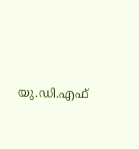യു.ഡി.എഫ്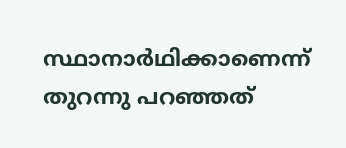സ്ഥാനാര്‍ഥിക്കാണെന്ന് തുറന്നു പറഞ്ഞത്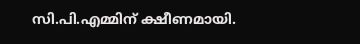സി.പി.എമ്മിന് ക്ഷീണമായി.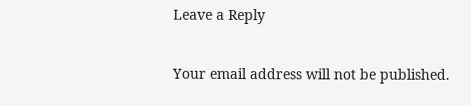Leave a Reply

Your email address will not be published.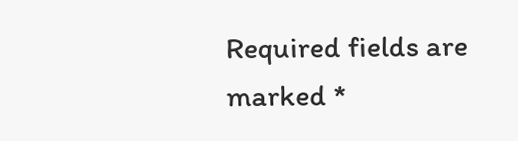Required fields are marked *